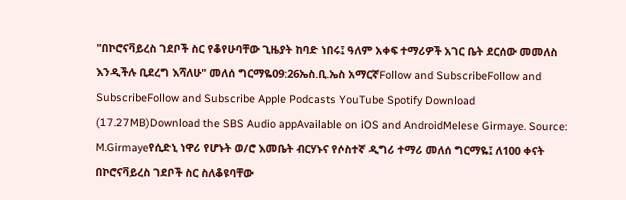"በኮሮናቫይረስ ገደቦች ስር የቆየሁባቸው ጊዜያት ከባድ ነበሩ፤ ዓለም አቀፍ ተማሪዎች አገር ቤት ደርሰው መመለስ እንዲችሉ ቢደረግ እሻለሁ" መለሰ ግርማዬ09:26ኤስ.ቢ.ኤስ አማርኛFollow and SubscribeFollow and SubscribeFollow and Subscribe Apple Podcasts YouTube Spotify Download (17.27MB)Download the SBS Audio appAvailable on iOS and AndroidMelese Girmaye. Source: M.Girmayeየሲድኒ ነዋሪ የሆኑት ወ/ሮ እመቤት ብርሃኑና የሶስተኛ ዲግሪ ተማሪ መለሰ ግርማዬ፤ ለ100 ቀናት በኮሮናቫይረስ ገደቦች ስር ስለቆዩባቸው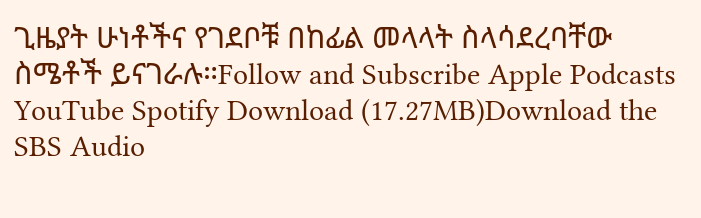ጊዜያት ሁነቶችና የገደቦቹ በከፊል መላላት ስላሳደረባቸው ስሜቶች ይናገራሉ።Follow and Subscribe Apple Podcasts YouTube Spotify Download (17.27MB)Download the SBS Audio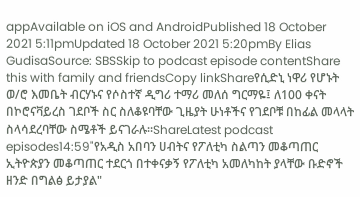appAvailable on iOS and AndroidPublished 18 October 2021 5:11pmUpdated 18 October 2021 5:20pmBy Elias GudisaSource: SBSSkip to podcast episode contentShare this with family and friendsCopy linkShareየሲድኒ ነዋሪ የሆኑት ወ/ሮ እመቤት ብርሃኑና የሶስተኛ ዲግሪ ተማሪ መለሰ ግርማዬ፤ ለ100 ቀናት በኮሮናቫይረስ ገደቦች ስር ስለቆዩባቸው ጊዜያት ሁነቶችና የገደቦቹ በከፊል መላላት ስላሳደረባቸው ስሜቶች ይናገራሉ።ShareLatest podcast episodes14:59"የአዲስ አበባን ሀብትና የፖለቲካ ስልጣን መቆጣጠር ኢትዮጵያን መቆጣጠር ተደርጎ በተቀናቃኝ የፖለቲካ አመለካከት ያላቸው ቡድኖች ዘንድ በግልፅ ይታያል"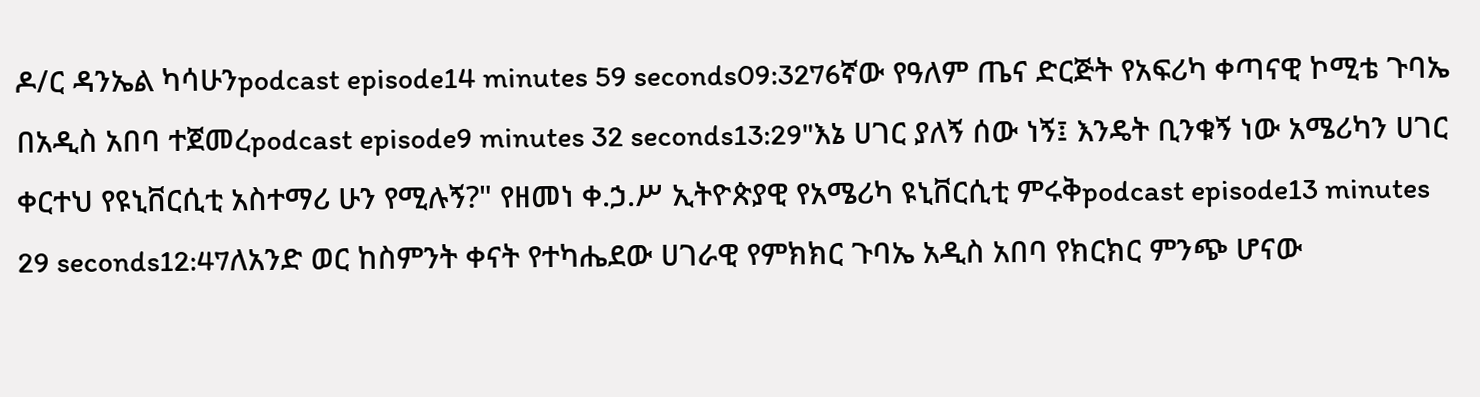ዶ/ር ዳንኤል ካሳሁንpodcast episode14 minutes 59 seconds09:3276ኛው የዓለም ጤና ድርጅት የአፍሪካ ቀጣናዊ ኮሚቴ ጉባኤ በአዲስ አበባ ተጀመረpodcast episode9 minutes 32 seconds13:29"እኔ ሀገር ያለኝ ሰው ነኝ፤ እንዴት ቢንቁኝ ነው አሜሪካን ሀገር ቀርተህ የዩኒቨርሲቲ አስተማሪ ሁን የሚሉኝ?" የዘመነ ቀ.ኃ.ሥ ኢትዮጵያዊ የአሜሪካ ዩኒቨርሲቲ ምሩቅpodcast episode13 minutes 29 seconds12:47ለአንድ ወር ከስምንት ቀናት የተካሔደው ሀገራዊ የምክክር ጉባኤ አዲስ አበባ የክርክር ምንጭ ሆናው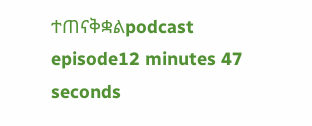ተጠናቅቋልpodcast episode12 minutes 47 seconds